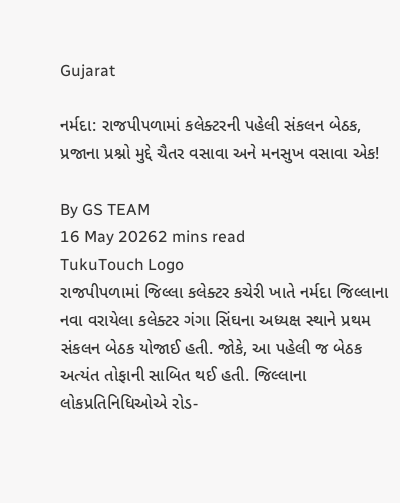Gujarat

નર્મદા: રાજપીપળામાં કલેક્ટરની પહેલી સંકલન બેઠક, પ્રજાના પ્રશ્નો મુદ્દે ચૈતર વસાવા અને મનસુખ વસાવા એક!

By GS TEAM
16 May 20262 mins read
TukuTouch Logo
રાજપીપળામાં જિલ્લા કલેક્ટર કચેરી ખાતે નર્મદા જિલ્લાના નવા વરાયેલા કલેક્ટર ગંગા સિંઘના અધ્યક્ષ સ્થાને પ્રથમ સંકલન બેઠક યોજાઈ હતી. જોકે, આ પહેલી જ બેઠક અત્યંત તોફાની સાબિત થઈ હતી. જિલ્લાના લોકપ્રતિનિધિઓએ રોડ-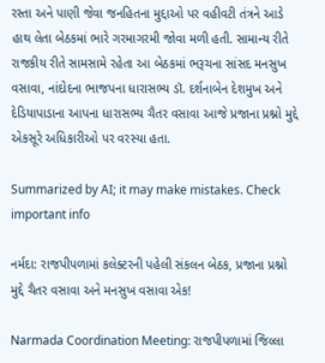રસ્તા અને પાણી જેવા જનહિતના મુદ્દાઓ પર વહીવટી તંત્રને આડે હાથ લેતા બેઠકમાં ભારે ગરમાગરમી જોવા મળી હતી. સામાન્ય રીતે રાજકીય રીતે સામસામે રહેતા આ બેઠકમાં ભરૂચના સાંસદ મનસુખ વસાવા, નાંદોદના ભાજપના ધારાસભ્ય ડૉ. દર્શનાબેન દેશમુખ અને દેડિયાપાડાના આપના ધારાસભ્ય ચૈતર વસાવા આજે પ્રજાના પ્રશ્નો મુદ્દે એકસૂરે અધિકારીઓ પર વરસ્યા હતા.

Summarized by AI; it may make mistakes. Check important info

નર્મદા: રાજપીપળામાં કલેક્ટરની પહેલી સંકલન બેઠક, પ્રજાના પ્રશ્નો મુદ્દે ચૈતર વસાવા અને મનસુખ વસાવા એક!

Narmada Coordination Meeting: રાજપીપળામાં જિલ્લા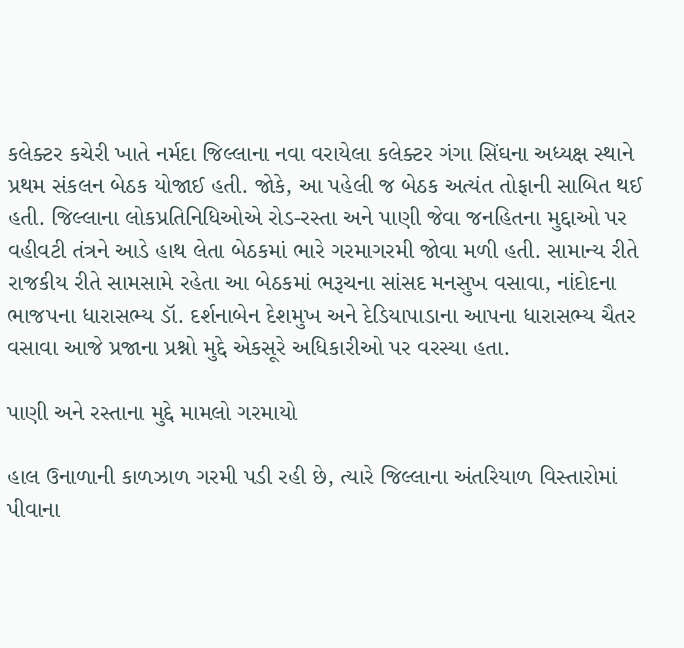કલેક્ટર કચેરી ખાતે નર્મદા જિલ્લાના નવા વરાયેલા કલેક્ટર ગંગા સિંઘના અધ્યક્ષ સ્થાને પ્રથમ સંકલન બેઠક યોજાઈ હતી. જોકે, આ પહેલી જ બેઠક અત્યંત તોફાની સાબિત થઈ હતી. જિલ્લાના લોકપ્રતિનિધિઓએ રોડ-રસ્તા અને પાણી જેવા જનહિતના મુદ્દાઓ પર વહીવટી તંત્રને આડે હાથ લેતા બેઠકમાં ભારે ગરમાગરમી જોવા મળી હતી. સામાન્ય રીતે રાજકીય રીતે સામસામે રહેતા આ બેઠકમાં ભરૂચના સાંસદ મનસુખ વસાવા, નાંદોદના ભાજપના ધારાસભ્ય ડૉ. દર્શનાબેન દેશમુખ અને દેડિયાપાડાના આપના ધારાસભ્ય ચૈતર વસાવા આજે પ્રજાના પ્રશ્નો મુદ્દે એકસૂરે અધિકારીઓ પર વરસ્યા હતા.

પાણી અને રસ્તાના મુદ્દે મામલો ગરમાયો

હાલ ઉનાળાની કાળઝાળ ગરમી પડી રહી છે, ત્યારે જિલ્લાના અંતરિયાળ વિસ્તારોમાં પીવાના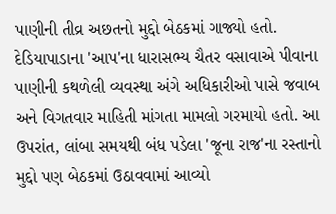પાણીની તીવ્ર અછતનો મુદ્દો બેઠકમાં ગાજ્યો હતો. દેડિયાપાડાના 'આપ'ના ધારાસભ્ય ચૈતર વસાવાએ પીવાના પાણીની કથળેલી વ્યવસ્થા અંગે અધિકારીઓ પાસે જવાબ અને વિગતવાર માહિતી માંગતા મામલો ગરમાયો હતો. આ ઉપરાંત, લાંબા સમયથી બંધ પડેલા 'જૂના રાજ'ના રસ્તાનો મુદ્દો પણ બેઠકમાં ઉઠાવવામાં આવ્યો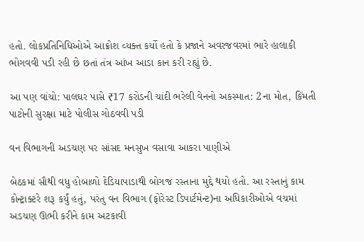હતો. લોકપ્રતિનિધિઓએ આક્રોશ વ્યક્ત કર્યો હતો કે પ્રજાને અવરજવરમાં ભારે હાલાકી ભોગવવી પડી રહી છે છતાં તંત્ર આંખ આડા કાન કરી રહ્યું છે.

આ પણ વાંચો: પાલઘર પાસે ₹17 કરોડની ચાંદી ભરેલી વેનનો અકસ્માત: 2ના મોત, કિંમતી પાટોની સુરક્ષા માટે પોલીસ ગોઠવવી પડી

વન વિભાગની અડચણ પર સાંસદ મનસુખ વસાવા આકરા પાણીએ

બેઠકમાં સૌથી વધુ હોબાળો દેડિયાપાડાથી બોગજ રસ્તાના મુદ્દે થયો હતો. આ રસ્તાનું કામ કોન્ટ્રાક્ટરે શરૂ કર્યું હતું, પરંતુ વન વિભાગ (ફોરેસ્ટ ડિપાર્ટમેન્ટ)ના અધિકારીઓએ વચમાં અડચણ ઊભી કરીને કામ અટકાવી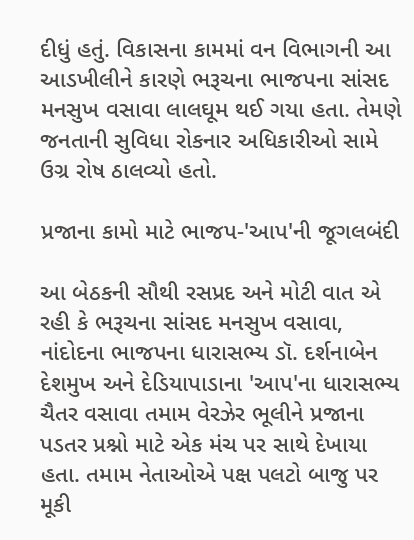દીધું હતું. વિકાસના કામમાં વન વિભાગની આ આડખીલીને કારણે ભરૂચના ભાજપના સાંસદ મનસુખ વસાવા લાલઘૂમ થઈ ગયા હતા. તેમણે જનતાની સુવિધા રોકનાર અધિકારીઓ સામે ઉગ્ર રોષ ઠાલવ્યો હતો.

પ્રજાના કામો માટે ભાજપ-'આપ'ની જૂગલબંદી

આ બેઠકની સૌથી રસપ્રદ અને મોટી વાત એ રહી કે ભરૂચના સાંસદ મનસુખ વસાવા, નાંદોદના ભાજપના ધારાસભ્ય ડૉ. દર્શનાબેન દેશમુખ અને દેડિયાપાડાના 'આપ'ના ધારાસભ્ય ચૈતર વસાવા તમામ વેરઝેર ભૂલીને પ્રજાના પડતર પ્રશ્નો માટે એક મંચ પર સાથે દેખાયા હતા. તમામ નેતાઓએ પક્ષ પલટો બાજુ પર મૂકી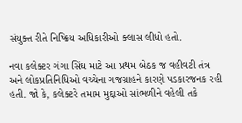સંયુક્ત રીતે નિષ્ક્રિય અધિકારીઓ ક્લાસ લીધો હતો.

નવા કલેક્ટર ગંગા સિંઘ માટે આ પ્રથમ બેઠક જ વહીવટી તંત્ર અને લોકપ્રતિનિધિઓ વચ્ચેના ગજગ્રાહને કારણે પડકારજનક રહી હતી. જો કે, કલેક્ટરે તમામ મુદ્દાઓ સાંભળીને વહેલી તકે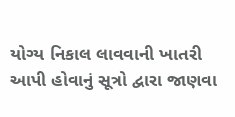યોગ્ય નિકાલ લાવવાની ખાતરી આપી હોવાનું સૂત્રો દ્વારા જાણવા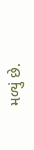મળ્યું છે.